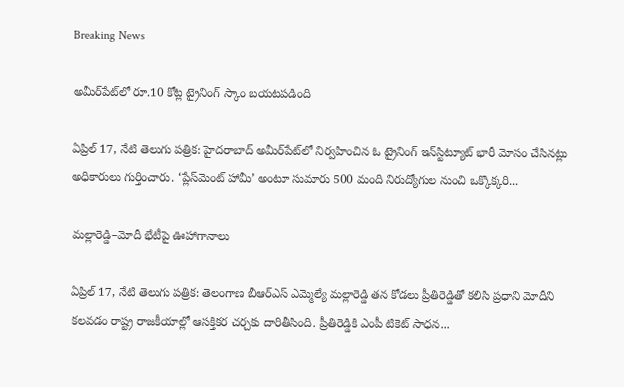Breaking News

అమీర్‌పేట్‌లో రూ.10 కోట్ల ట్రైనింగ్ స్కాం బయటపడింది

ఏప్రిల్ 17, నేటి తెలుగు పత్రిక: హైదరాబాద్ అమీర్‌పేట్‌లో నిర్వహించిన ఓ ట్రైనింగ్ ఇన్‌స్టిట్యూట్ భారీ మోసం చేసినట్లు అధికారులు గుర్తించారు. ‘ప్లేస్‌మెంట్ హామీ’ అంటూ సుమారు 500 మంది నిరుద్యోగుల నుంచి ఒక్కొక్కరి...

మల్లారెడ్డి–మోదీ భేటీపై ఊహాగానాలు

ఏప్రిల్ 17, నేటి తెలుగు పత్రిక: తెలంగాణ బీఆర్‌ఎస్ ఎమ్మెల్యే మల్లారెడ్డి తన కోడలు ప్రీతిరెడ్డితో కలిసి ప్రధాని మోదీని కలవడం రాష్ట్ర రాజకీయాల్లో ఆసక్తికర చర్చకు దారితీసింది. ప్రీతిరెడ్డికి ఎంపీ టికెట్ సాధన...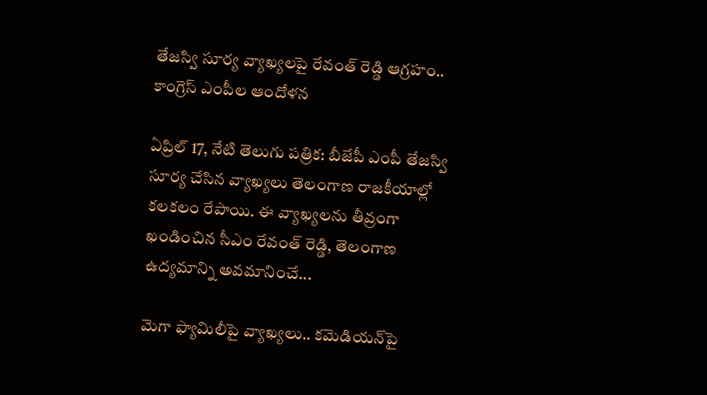తేజస్వి సూర్య వ్యాఖ్యలపై రేవంత్ రెడ్డి ఆగ్రహం.. కాంగ్రెస్ ఎంపీల ఆందోళన

ఏప్రిల్ 17, నేటి తెలుగు పత్రిక: బీజేపీ ఎంపీ తేజస్వి సూర్య చేసిన వ్యాఖ్యలు తెలంగాణ రాజకీయాల్లో కలకలం రేపాయి. ఈ వ్యాఖ్యలను తీవ్రంగా ఖండించిన సీఎం రేవంత్ రెడ్డి, తెలంగాణ ఉద్యమాన్ని అవమానించే...

మెగా ఫ్యామిలీపై వ్యాఖ్యలు.. కమెడియన్‌పై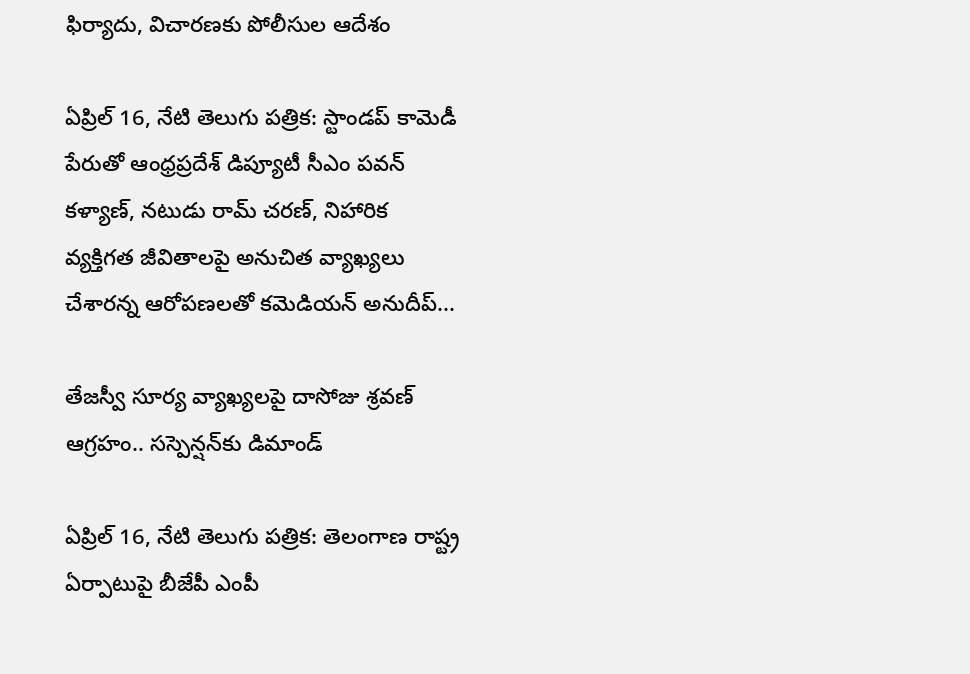ఫిర్యాదు, విచారణకు పోలీసుల ఆదేశం

ఏప్రిల్ 16, నేటి తెలుగు పత్రిక: స్టాండప్ కామెడీ పేరుతో ఆంధ్రప్రదేశ్ డిప్యూటీ సీఎం పవన్ కళ్యాణ్, నటుడు రామ్ చరణ్, నిహారిక వ్యక్తిగత జీవితాలపై అనుచిత వ్యాఖ్యలు చేశారన్న ఆరోపణలతో కమెడియన్ అనుదీప్...

తేజస్వీ సూర్య వ్యాఖ్యలపై దాసోజు శ్రవణ్ ఆగ్రహం.. సస్పెన్షన్‌కు డిమాండ్

ఏప్రిల్ 16, నేటి తెలుగు పత్రిక: తెలంగాణ రాష్ట్ర ఏర్పాటుపై బీజేపీ ఎంపీ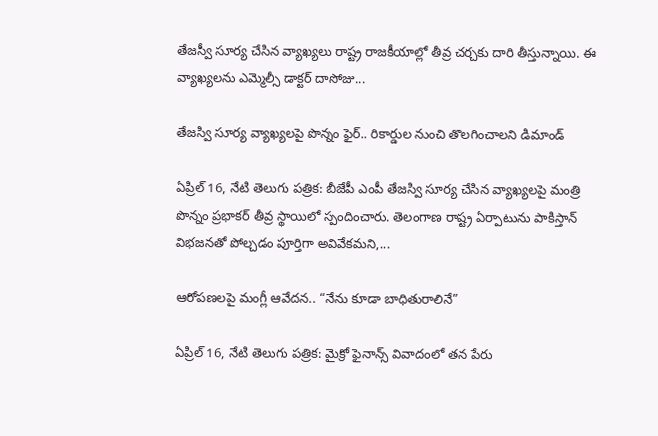తేజస్వీ సూర్య చేసిన వ్యాఖ్యలు రాష్ట్ర రాజకీయాల్లో తీవ్ర చర్చకు దారి తీస్తున్నాయి. ఈ వ్యాఖ్యలను ఎమ్మెల్సీ డాక్టర్ దాసోజు...

తేజస్వి సూర్య వ్యాఖ్యలపై పొన్నం ఫైర్.. రికార్డుల నుంచి తొలగించాలని డిమాండ్

ఏప్రిల్ 16, నేటి తెలుగు పత్రిక: బీజేపీ ఎంపీ తేజస్వి సూర్య చేసిన వ్యాఖ్యలపై మంత్రి పొన్నం ప్రభాకర్ తీవ్ర స్థాయిలో స్పందించారు. తెలంగాణ రాష్ట్ర ఏర్పాటును పాకిస్తాన్ విభజనతో పోల్చడం పూర్తిగా అవివేకమని,...

ఆరోపణలపై మంగ్లీ ఆవేదన.. “నేను కూడా బాధితురాలినే”

ఏప్రిల్ 16, నేటి తెలుగు పత్రిక: మైక్రో ఫైనాన్స్ వివాదంలో తన పేరు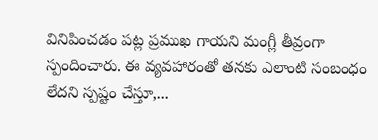వినిపించడం పట్ల ప్రముఖ గాయని మంగ్లీ తీవ్రంగా స్పందించారు. ఈ వ్యవహారంతో తనకు ఎలాంటి సంబంధం లేదని స్పష్టం చేస్తూ,...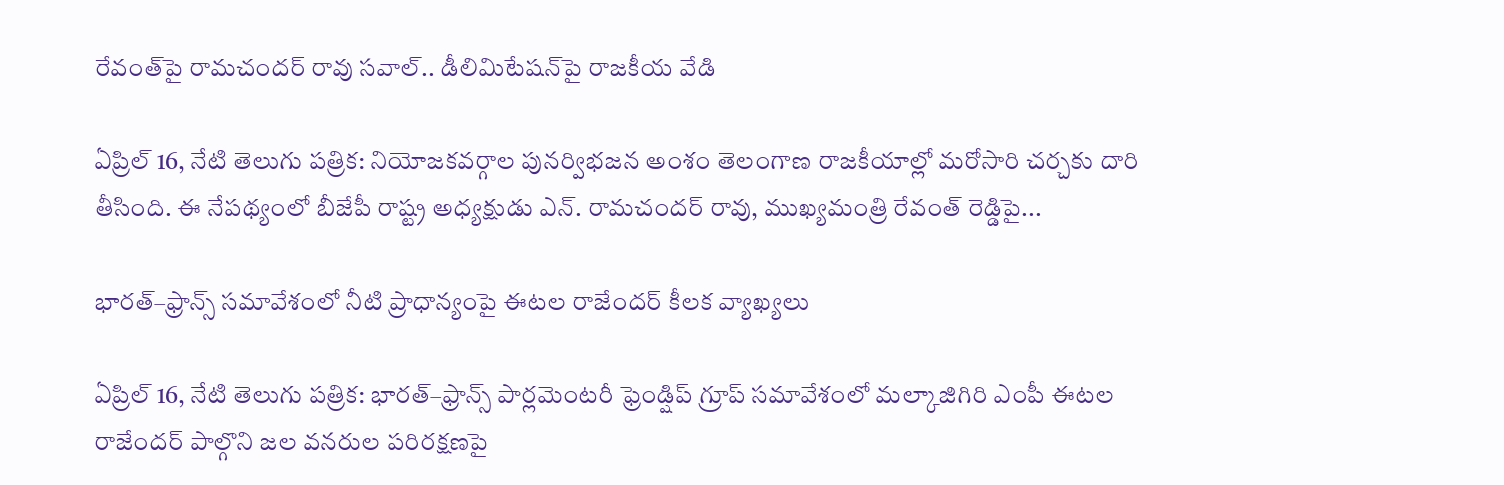రేవంత్‌పై రామచందర్ రావు సవాల్.. డీలిమిటేషన్‌పై రాజకీయ వేడి

ఏప్రిల్ 16, నేటి తెలుగు పత్రిక: నియోజకవర్గాల పునర్విభజన అంశం తెలంగాణ రాజకీయాల్లో మరోసారి చర్చకు దారి తీసింది. ఈ నేపథ్యంలో బీజేపీ రాష్ట్ర అధ్యక్షుడు ఎన్. రామచందర్ రావు, ముఖ్యమంత్రి రేవంత్ రెడ్డిపై...

భారత్–ఫ్రాన్స్ సమావేశంలో నీటి ప్రాధాన్యంపై ఈటల రాజేందర్ కీలక వ్యాఖ్యలు

ఏప్రిల్ 16, నేటి తెలుగు పత్రిక: భారత్–ఫ్రాన్స్ పార్లమెంటరీ ఫ్రెండ్షిప్ గ్రూప్ సమావేశంలో మల్కాజిగిరి ఎంపీ ఈటల రాజేందర్ పాల్గొని జల వనరుల పరిరక్షణపై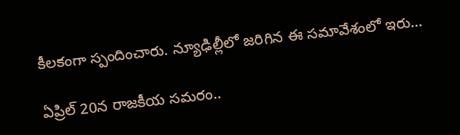కీలకంగా స్పందించారు. న్యూఢిల్లీలో జరిగిన ఈ సమావేశంలో ఇరు...

ఏప్రిల్ 20న రాజకీయ సమరం..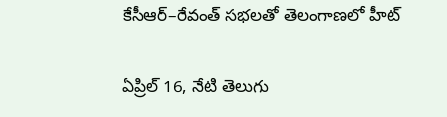కేసీఆర్–రేవంత్ సభలతో తెలంగాణలో హీట్

ఏప్రిల్ 16, నేటి తెలుగు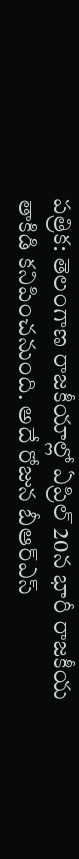పత్రిక: తెలంగాణ రాజకీయాల్లో ఏప్రిల్ 20న భారీ రాజకీయ తాకిడి కనిపించనుంది. అదే రోజున బీఆర్‌ఎస్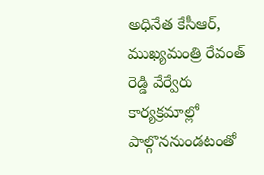అధినేత కేసీఆర్, ముఖ్యమంత్రి రేవంత్ రెడ్డి వేర్వేరు కార్యక్రమాల్లో పాల్గొననుండటంతో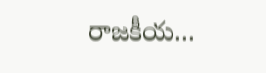రాజకీయ...